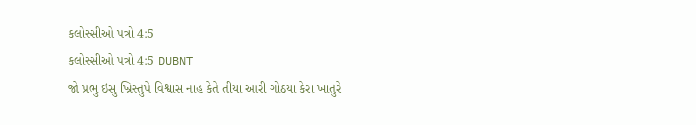કલોસ્સીઓ પત્રો 4:5
કલોસ્સીઓ પત્રો 4:5 DUBNT
જો પ્રભુ ઇસુ ખ્રિસ્તુપે વિશ્વાસ નાહ કેતે તીયા આરી ગોઠયા કેરા ખાતુરે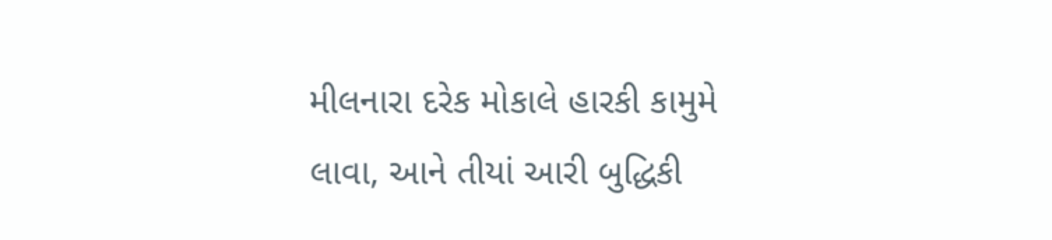મીલનારા દરેક મોકાલે હારકી કામુમે લાવા, આને તીયાં આરી બુદ્ધિકી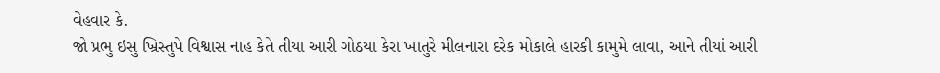વેહવાર કે.
જો પ્રભુ ઇસુ ખ્રિસ્તુપે વિશ્વાસ નાહ કેતે તીયા આરી ગોઠયા કેરા ખાતુરે મીલનારા દરેક મોકાલે હારકી કામુમે લાવા, આને તીયાં આરી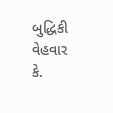બુદ્ધિકી વેહવાર કે.